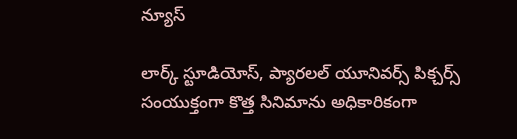న్యూస్

లార్క్ స్టూడియోస్, ప్యారలల్ యూనివర్స్ పిక్చర్స్ సంయుక్తంగా కొత్త సినిమాను అధికారికంగా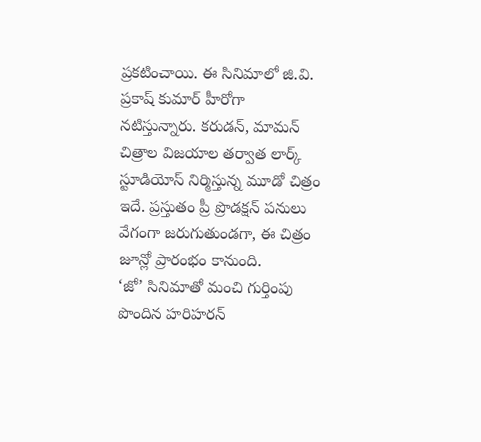ప్రకటించాయి. ఈ సినిమాలో జి.వి. ప్రకాష్ కుమార్ హీరోగా నటిస్తున్నారు. కరుడన్, మామన్ చిత్రాల విజయాల తర్వాత లార్క్ స్టూడియోస్ నిర్మిస్తున్న మూడో చిత్రం ఇదే. ప్రస్తుతం ప్రీ ప్రొడక్షన్ పనులు వేగంగా జరుగుతుండగా, ఈ చిత్రం జూన్లో ప్రారంభం కానుంది.
‘జో’ సినిమాతో మంచి గుర్తింపు పొందిన హరిహరన్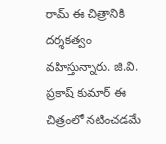రామ్ ఈ చిత్రానికి దర్శకత్వం వహిస్తున్నారు. జి.వి. ప్రకాష్ కుమార్ ఈ చిత్రంలో నటించడమే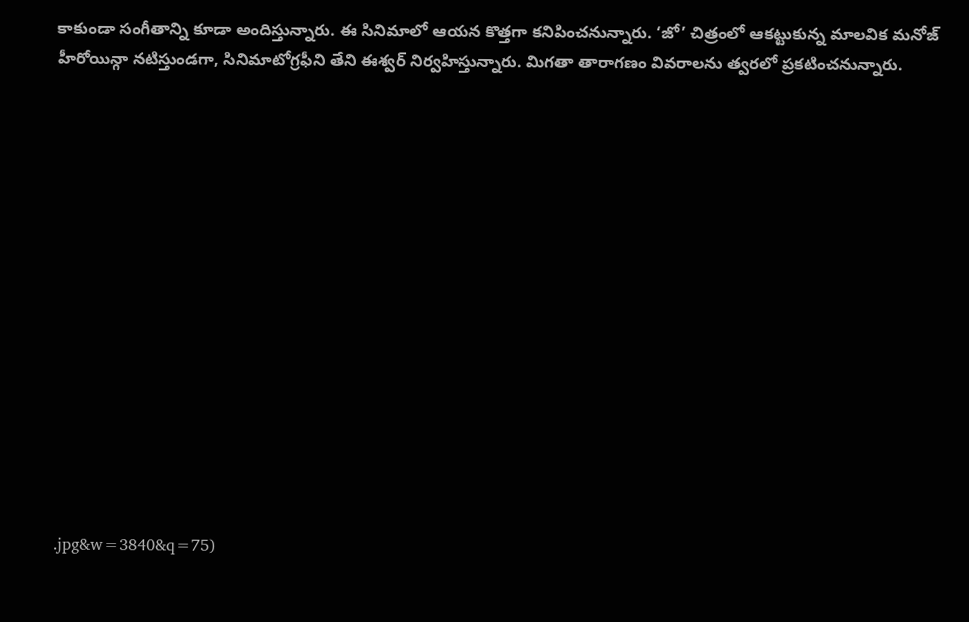కాకుండా సంగీతాన్ని కూడా అందిస్తున్నారు. ఈ సినిమాలో ఆయన కొత్తగా కనిపించనున్నారు. ‘జో’ చిత్రంలో ఆకట్టుకున్న మాలవిక మనోజ్ హీరోయిన్గా నటిస్తుండగా, సినిమాటోగ్రఫీని తేని ఈశ్వర్ నిర్వహిస్తున్నారు. మిగతా తారాగణం వివరాలను త్వరలో ప్రకటించనున్నారు.















.jpg&w=3840&q=75)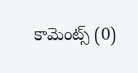కామెంట్స్ (0)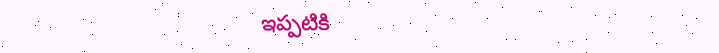ఇప్పటికి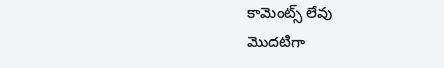కామెంట్స్ లేవు
మొదటిగా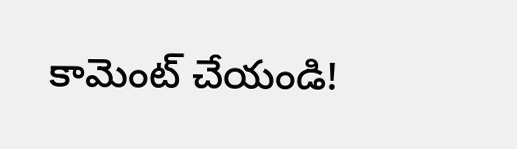కామెంట్ చేయండి!